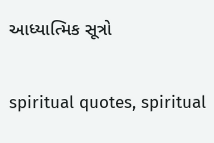આધ્યાત્મિક સૂત્રો

spiritual quotes, spiritual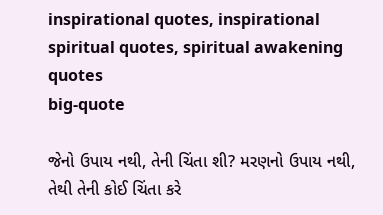inspirational quotes, inspirational spiritual quotes, spiritual awakening quotes
big-quote

જેનો ઉપાય નથી, તેની ચિંતા શી? મરણનો ઉપાય નથી, તેથી તેની કોઈ ચિંતા કરે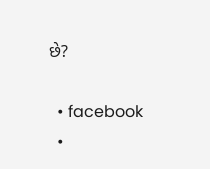છે?

  • facebook
  •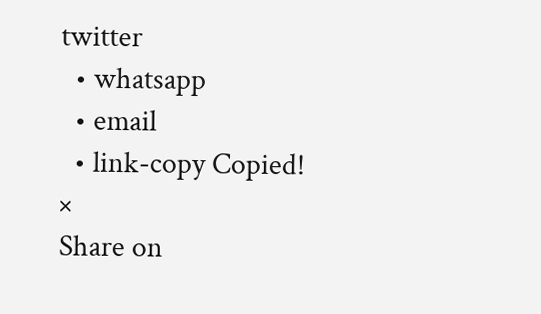twitter
  • whatsapp
  • email
  • link-copy Copied!
×
Share on